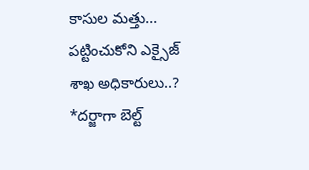కాసుల మత్తు... పట్టించుకోని ఎక్సైజ్ శాఖ అధికారులు..?
*దర్జాగా బెల్ట్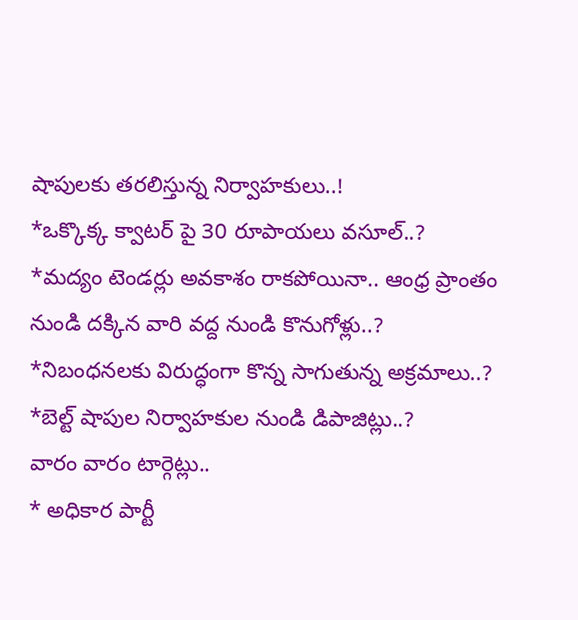షాపులకు తరలిస్తున్న నిర్వాహకులు..!
*ఒక్కొక్క క్వాటర్ పై 30 రూపాయలు వసూల్..?
*మద్యం టెండర్లు అవకాశం రాకపోయినా.. ఆంధ్ర ప్రాంతం నుండి దక్కిన వారి వద్ద నుండి కొనుగోళ్లు..?
*నిబంధనలకు విరుద్ధంగా కొన్న సాగుతున్న అక్రమాలు..?
*బెల్ట్ షాపుల నిర్వాహకుల నుండి డిపాజిట్లు..?
వారం వారం టార్గెట్లు..
* అధికార పార్టీ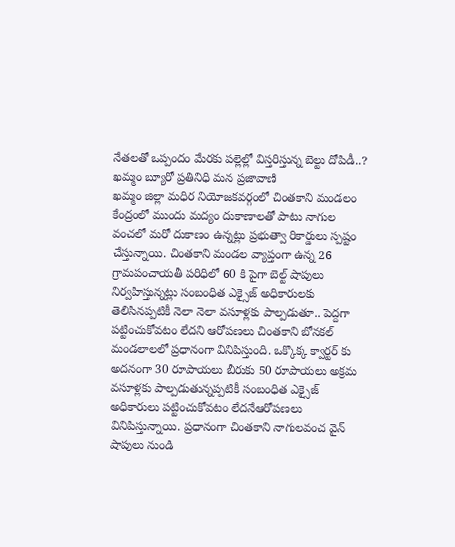నేతలతో ఒప్పందం మేరకు పల్లెల్లో విస్తరిస్తున్న బెల్టు దోపిడీ..?
ఖమ్మం బ్యూరో ప్రతినిధి మన ప్రజావాణి
ఖమ్మం జిల్లా మధిర నియోజకవర్గంలో చింతకాని మండలం కేంద్రంలో ముందు మద్యం దుకాణాలతో పాటు నాగుల వంచలో మరో దుకాణం ఉన్నట్లు ప్రభుత్వా రికార్డులు స్పష్టం చేస్తున్నాయి. చింతకాని మండల వ్యాప్తంగా ఉన్న 26 గ్రామపంచాయతీ పరిధిలో 60 కి పైగా బెల్ట్ షాపులు నిర్వహిస్తున్నట్లు సంబంధిత ఎక్సైజ్ అధికారులకు తెలిసినప్పటికీ నెలా నెలా వసూళ్లకు పాల్పడుతూ.. పెద్దగా పట్టించుకోవటం లేదని ఆరోపణలు చింతకాని బోనకల్ మండలాలలో ప్రధానంగా వినిపిస్తుంది. ఒక్కొక్క క్వార్టర్ కు అదనంగా 30 రూపాయలు బీరుకు 50 రూపాయలు అక్రమ వసూళ్లకు పాల్పడుతున్నప్పటికీ సంబంధిత ఎక్సైజ్ అధికారులు పట్టించుకోవటం లేదనేఆరోపణలు వినిపిస్తున్నాయి. ప్రధానంగా చింతకాని నాగులవంచ వైన్ షాపులు నుండి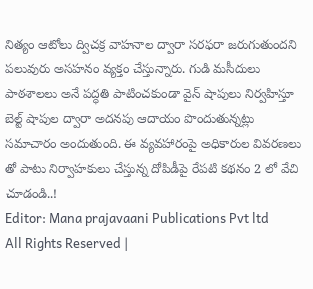నిత్యం ఆటోలు ద్విచక్ర వాహనాల ద్వారా సరఫరా జరుగుతుందని పలువురు అసహనం వ్యక్తం చేస్తున్నారు. గుడి మసీదులు పాఠశాలలు అనే పద్ధతి పాటించకుండా వైన్ షాపులు నిర్వహిస్తూ బెల్ట్ షాపుల ద్వారా అదనపు ఆదాయం పొందుతున్నట్లు సమాచారం అందుతుంది. ఈ వ్యవహారంపై అధికారుల వివరణలు తో పాటు నిర్వాహకులు చేస్తున్న దోపిడీపై రేపటి కథనం 2 లో వేచి చూడండి..!
Editor: Mana prajavaani Publications Pvt ltd
All Rights Reserved |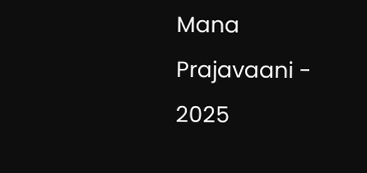Mana Prajavaani - 2025